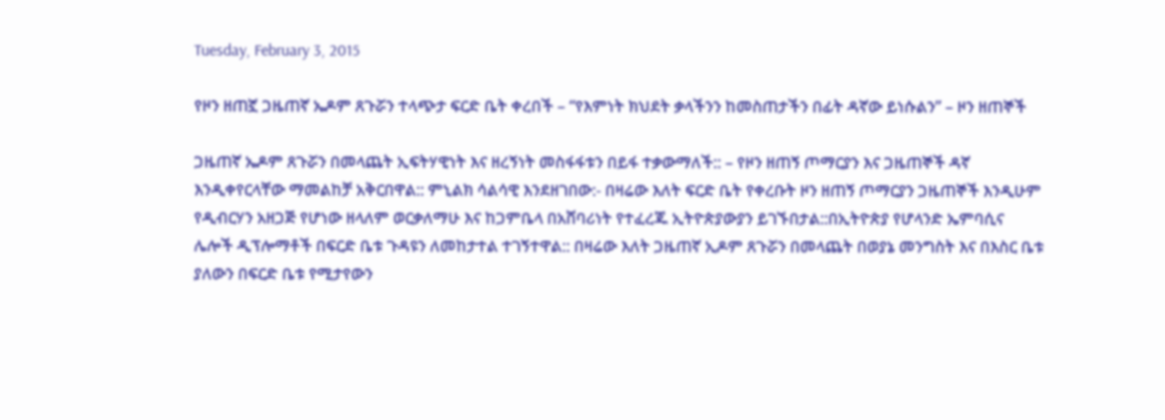Tuesday, February 3, 2015

የዞን ዘጠኟ ጋዜጠኛ ኤዶም ጸጉሯን ተላጭታ ፍርድ ቤት ቀረበች – “የእምነት ክህደት ቃላችንን ከመስጠታችን በፊት ዳኛው ይነሱልን” – ዞን ዘጠኞች

ጋዜጠኛ ኤዶም ጸጉሯን በመላጨት ኢፍትሃዊነት እና ዘረኝነት መስፋፋቱን በይፋ ተቃውማለች:: – የዞን ዘጠኝ ጦማርያን እና ጋዜጠኞች ዳኛ እንዲቀየርላቸው ማመልከቻ አቅርበዋል:: ምኒልክ ሳልሳዊ እንደዘገበው:- በዛሬው እለት ፍርድ ቤት የቀረቡት ዞን ዘጠኝ ጦማርያን ጋዜጠኞች እንዲሁም የዲብርሃን አዘጋጅ የሆነው ዘላለም ወርቃለማሁ እና ከጋምቤላ በአሸባሪነት የተፈረጁ ኢትዮጵያውያን ይገኙበታል::በኢትዮጵያ የሆላንድ ኤምባሲና ሌሎች ዲፕሎማቶች በፍርድ ቤቱ ጉዳዩን ለመከታተል ተገኝተዋል:: በዛሬው እለት ጋዜጠኛ ኢዶም ጸጉሯን በመላጨት በወያኔ መንግስት እና በእስር ቤቱ ያለውን በፍርድ ቤቱ የሚታየውን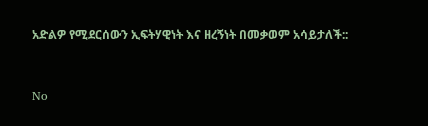አድልዎ የሚደርሰውን ኢፍትሃዊነት እና ዘረኝነት በመቃወም አሳይታለች::


No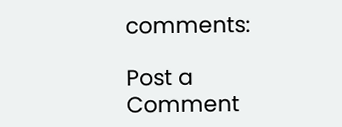comments:

Post a Comment